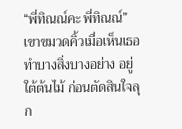“พี่ทิณณ์คะ พี่ทิณณ์” เขาขมวดคิ้วเมื่อเห็นเธอทำบางสิ่งบางอย่าง อยู่ใต้ต้นไม้ ก่อนตัดสินใจลุก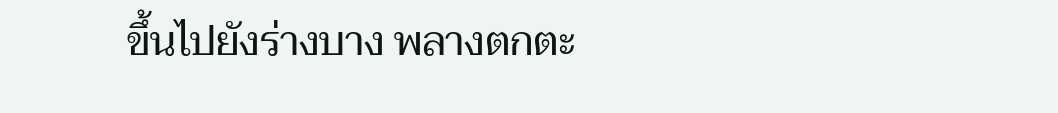ขึ้นไปยังร่างบาง พลางตกตะ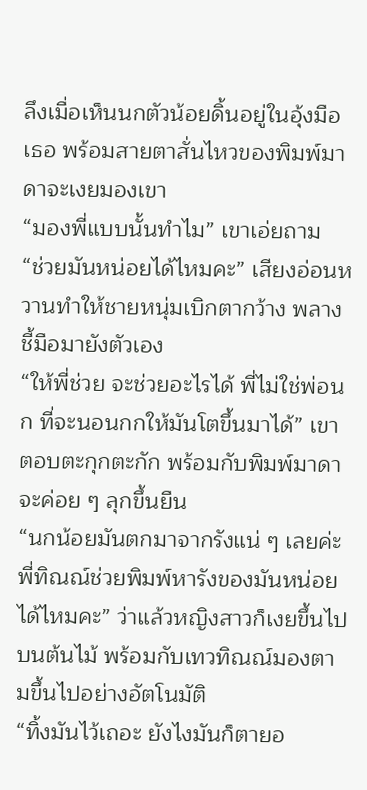ลึงเมื่อเห็นนกตัวน้อยดิ้นอยู่ในอุ้งมือเธอ พร้อมสายตาสั่นไหวของพิมพ์มาดาจะเงยมองเขา
“มองพี่แบบนั้นทำไม” เขาเอ่ยถาม
“ช่วยมันหน่อยได้ไหมคะ” เสียงอ่อนหวานทำให้ชายหนุ่มเบิกตากว้าง พลางชี้มือมายังตัวเอง
“ให้พี่ช่วย จะช่วยอะไรได้ พี่ไม่ใช่พ่อนก ที่จะนอนกกให้มันโตขึ้นมาได้” เขาตอบตะกุกตะกัก พร้อมกับพิมพ์มาดาจะค่อย ๆ ลุกขึ้นยืน
“นกน้อยมันตกมาจากรังแน่ ๆ เลยค่ะ พี่ทิณณ์ช่วยพิมพ์หารังของมันหน่อยได้ไหมคะ” ว่าแล้วหญิงสาวก็เงยขึ้นไปบนต้นไม้ พร้อมกับเทวทิณณ์มองตามขึ้นไปอย่างอัตโนมัติ
“ทิ้งมันไว้เถอะ ยังไงมันก็ตายอ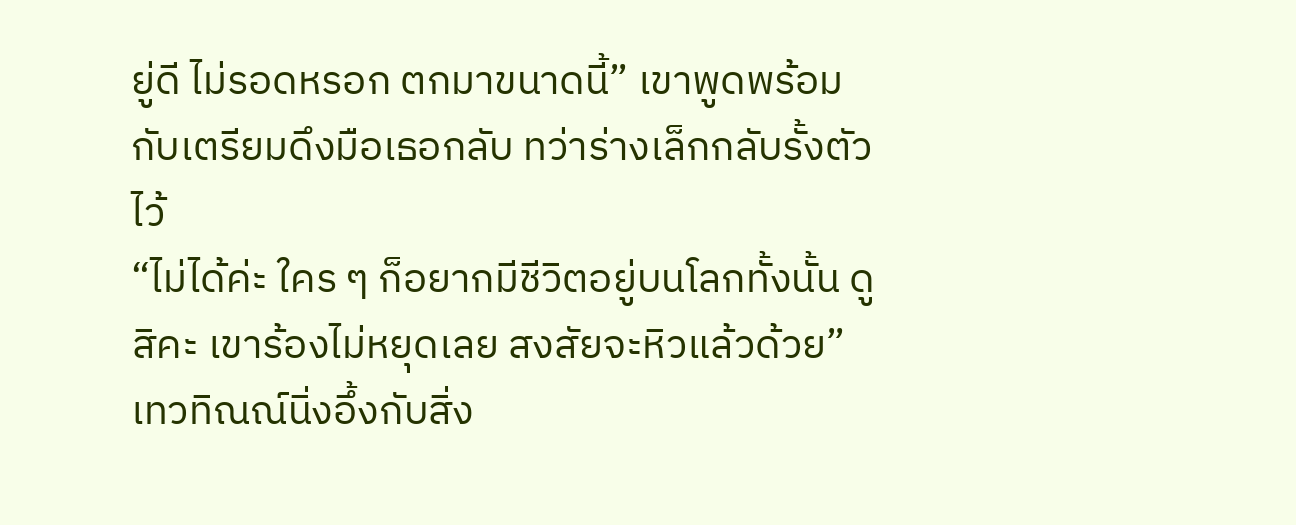ยู่ดี ไม่รอดหรอก ตกมาขนาดนี้” เขาพูดพร้อมกับเตรียมดึงมือเธอกลับ ทว่าร่างเล็กกลับรั้งตัวไว้
“ไม่ได้ค่ะ ใคร ๆ ก็อยากมีชีวิตอยู่บนโลกทั้งนั้น ดูสิคะ เขาร้องไม่หยุดเลย สงสัยจะหิวแล้วด้วย” เทวทิณณ์นิ่งอึ้งกับสิ่ง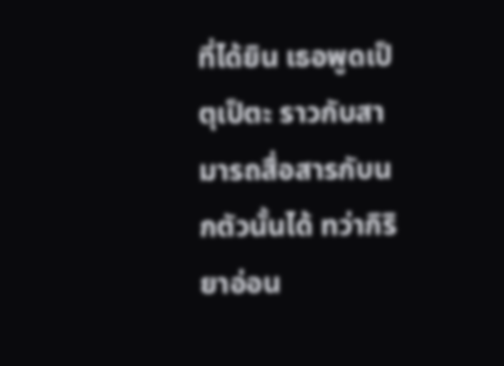ที่ได้ยิน เธอพูดเป็ตุเป็ตะ ราวกับสามารถสื่อสารกับนกตัวนั้นได้ ทว่ากิริยาอ่อน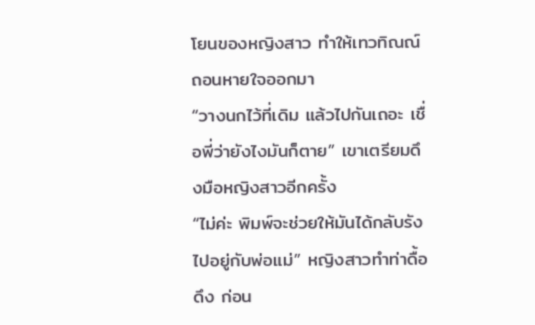โยนของหญิงสาว ทำให้เทวทิณณ์ถอนหายใจออกมา
“วางนกไว้ที่เดิม แล้วไปกันเถอะ เชื่อพี่ว่ายังไงมันก็ตาย” เขาเตรียมดึงมือหญิงสาวอีกครั้ง
“ไม่ค่ะ พิมพ์จะช่วยให้มันได้กลับรังไปอยู่กับพ่อแม่” หญิงสาวทำท่าดื้อดึง ก่อน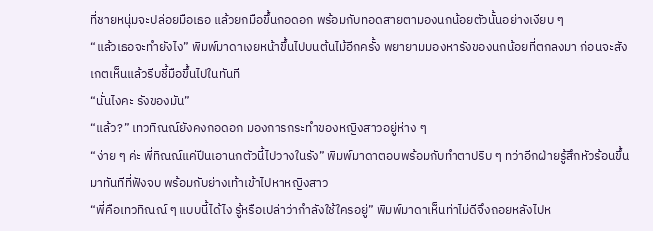ที่ชายหนุ่มจะปล่อยมือเธอ แล้วยกมือขึ้นกอดอก พร้อมกับทอดสายตามองนกน้อยตัวนั้นอย่างเงียบ ๆ
“แล้วเธอจะทำยังไง” พิมพ์มาดาเงยหน้าขึ้นไปบนต้นไม้อีกครั้ง พยายามมองหารังของนกน้อยที่ตกลงมา ก่อนจะสังเกตเห็นแล้วรีบชี้มือขึ้นไปในทันที
“นั่นไงคะ รังของมัน”
“แล้ว?” เทวทิณณ์ยังคงกอดอก มองการกระทำของหญิงสาวอยู่ห่าง ๆ
“ง่าย ๆ ค่ะ พี่ทิณณ์แค่ปีนเอานกตัวนี้ไปวางในรัง” พิมพ์มาดาตอบพร้อมกับทำตาปริบ ๆ ทว่าอีกฝ่ายรู้สึกหัวร้อนขึ้นมาทันทีที่ฟังจบ พร้อมกับย่างเท้าเข้าไปหาหญิงสาว
“พี่คือเทวทิณณ์ ๆ แบบนี้ได้ไง รู้หรือเปล่าว่ากำลังใช้ใครอยู่” พิมพ์มาดาเห็นท่าไม่ดีจึงถอยหลังไปห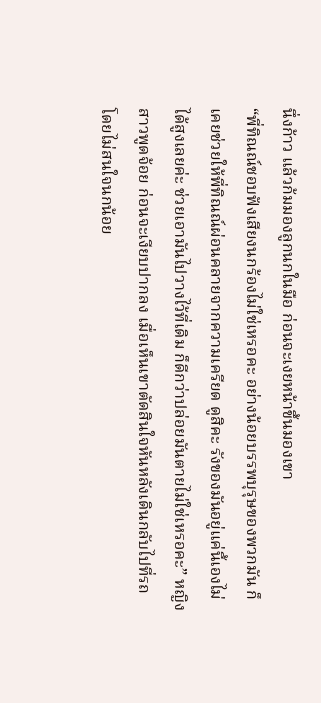นึ่งก้าว แล้วก้มมองลูกนกในมือ ก่อนจะเงยหน้าขึ้นมองเขา
“พี่ทิณณ์ชอบฟังเสียงนกร้องไม่ใช่เหรอคะ อย่างน้อยบรรพบุรุษของพวกมัน ก็เคยช่วยให้พี่ทิณณ์ผ่อนคลายจากความเครียด ดูสิคะ รังของมันอยู่แค่นี้เองไม่ได้สูงเลยค่ะ ช่วยเอามันไปวางไว้ที่เดิม ก็ดีกว่าปล่อยมันตายไม่ใช่เหรอคะ” หญิงสาวพูดจ้อย ก่อนจะเงียบปากลง เมื่อเห็นเขาตัดสินใจหันหลังเดินกลับไปที่รถ โดยไม่สนใจนกน้อย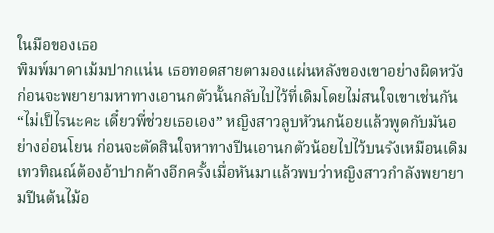ในมือของเธอ
พิมพ์มาดาเม้มปากแน่น เธอทอดสายตามองแผ่นหลังของเขาอย่างผิดหวัง ก่อนจะพยายามหาทางเอานกตัวนั้นกลับไปไว้ที่เดิมโดยไม่สนใจเขาเช่นกัน
“ไม่เป็ไรนะคะ เดี๋ยวพี่ช่วยเธอเอง” หญิงสาวลูบหัวนกน้อยแล้วพูดกับมันอย่างอ่อนโยน ก่อนจะตัดสินใจหาทางปีนเอานกตัวน้อยไปไว้บนรังเหมือนเดิม เทวทิณณ์ต้องอ้าปากค้างอีกครั้งเมื่อหันมาแล้วพบว่าหญิงสาวกำลังพยายามปีนต้นไม้อ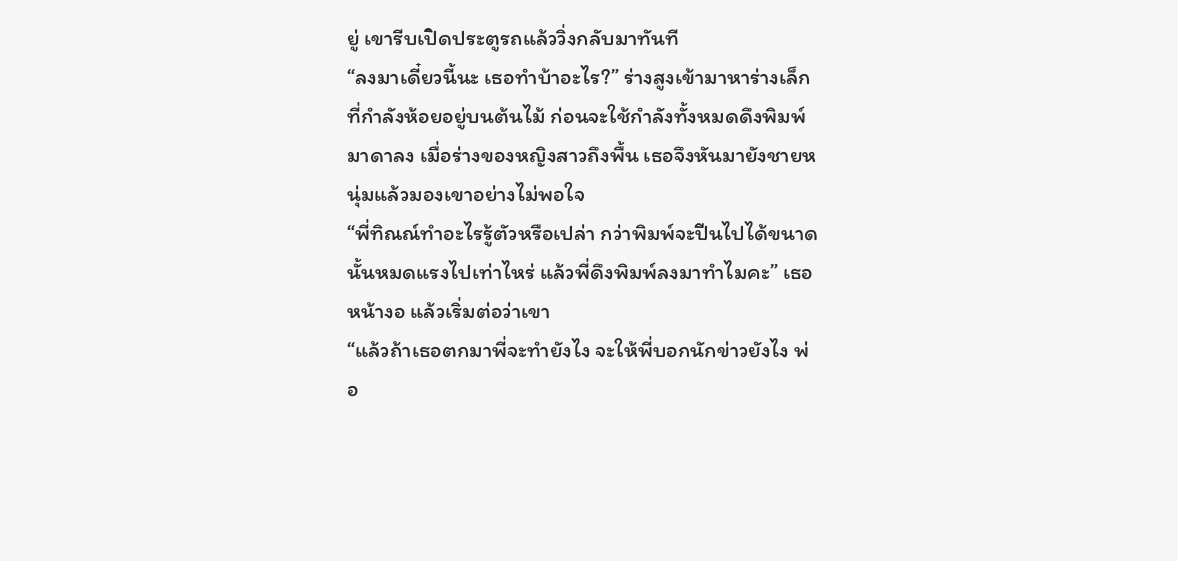ยู่ เขารีบเปิดประตูรถแล้ววิ่งกลับมาทันที
“ลงมาเดี๋ยวนี้นะ เธอทำบ้าอะไร?” ร่างสูงเข้ามาหาร่างเล็ก ที่กำลังห้อยอยู่บนต้นไม้ ก่อนจะใช้กำลังทั้งหมดดึงพิมพ์มาดาลง เมื่อร่างของหญิงสาวถึงพื้น เธอจึงหันมายังชายหนุ่มแล้วมองเขาอย่างไม่พอใจ
“พี่ทิณณ์ทำอะไรรู้ตัวหรือเปล่า กว่าพิมพ์จะปีนไปได้ขนาดนั้นหมดแรงไปเท่าไหร่ แล้วพี่ดึงพิมพ์ลงมาทำไมคะ” เธอหน้างอ แล้วเริ่มต่อว่าเขา
“แล้วถ้าเธอตกมาพี่จะทำยังไง จะให้พี่บอกนักข่าวยังไง พ่อ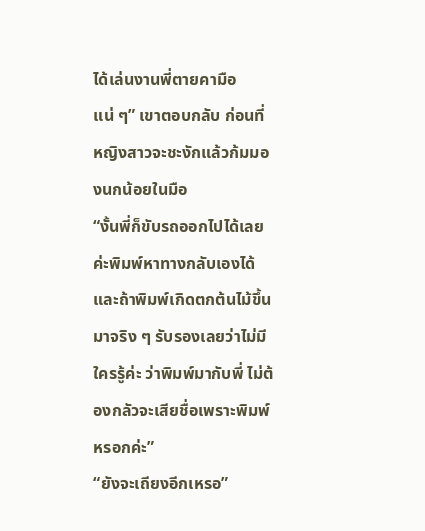ได้เล่นงานพี่ตายคามือแน่ ๆ” เขาตอบกลับ ก่อนที่หญิงสาวจะชะงักแล้วก้มมองนกน้อยในมือ
“งั้นพี่ก็ขับรถออกไปได้เลยค่ะพิมพ์หาทางกลับเองได้ และถ้าพิมพ์เกิดตกต้นไม้ขึ้นมาจริง ๆ รับรองเลยว่าไม่มีใครรู้ค่ะ ว่าพิมพ์มากับพี่ ไม่ต้องกลัวจะเสียชื่อเพราะพิมพ์หรอกค่ะ”
“ยังจะเถียงอีกเหรอ”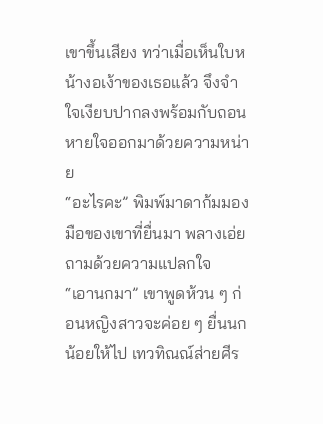เขาขึ้นเสียง ทว่าเมื่อเห็นใบหน้างอเง้าของเธอแล้ว จึงจำใจเงียบปากลงพร้อมกับถอนหายใจออกมาด้วยความหน่าย
“อะไรคะ” พิมพ์มาดาก้มมองมือของเขาที่ยื่นมา พลางเอ่ยถามด้วยความแปลกใจ
“เอานกมา” เขาพูดห้วน ๆ ก่อนหญิงสาวจะค่อย ๆ ยื่นนกน้อยให้ไป เทวทิณณ์ส่ายศีร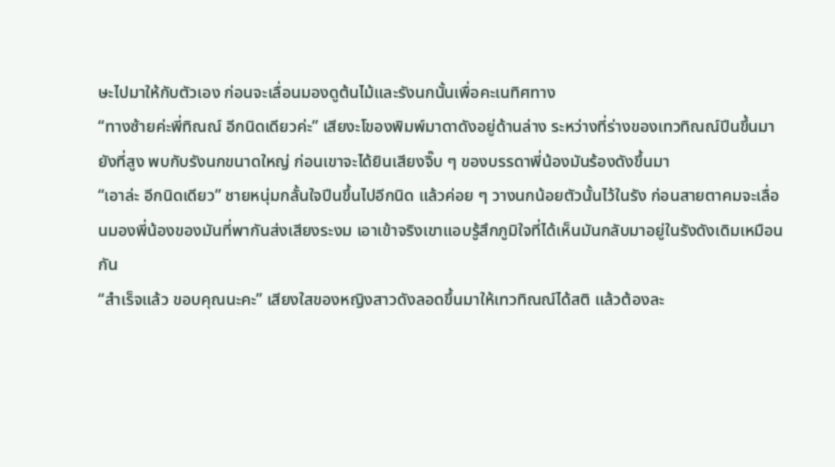ษะไปมาให้กับตัวเอง ก่อนจะเลื่อนมองดูต้นไม้และรังนกนั้นเพื่อคะเนทิศทาง
“ทางซ้ายค่ะพี่ทิณณ์ อีกนิดเดียวค่ะ” เสียงะโของพิมพ์มาดาดังอยู่ด้านล่าง ระหว่างที่ร่างของเทวทิณณ์ปีนขึ้นมายังที่สูง พบกับรังนกขนาดใหญ่ ก่อนเขาจะได้ยินเสียงจิ๊บ ๆ ของบรรดาพี่น้องมันร้องดังขึ้นมา
“เอาล่ะ อีกนิดเดียว” ชายหนุ่มกลั้นใจปีนขึ้นไปอีกนิด แล้วค่อย ๆ วางนกน้อยตัวนั้นไว้ในรัง ก่อนสายตาคมจะเลื่อนมองพี่น้องของมันที่พากันส่งเสียงระงม เอาเข้าจริงเขาแอบรู้สึกภูมิใจที่ได้เห็นมันกลับมาอยู่ในรังดังเดิมเหมือนกัน
“สำเร็จแล้ว ขอบคุณนะคะ” เสียงใสของหญิงสาวดังลอดขึ้นมาให้เทวทิณณ์ได้สติ แล้วต้องละ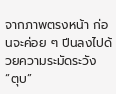จากภาพตรงหน้า ก่อนจะค่อย ๆ ปีนลงไปด้วยความระมัดระวัง
“ตุบ”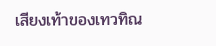เสียงเท้าของเทวทิณ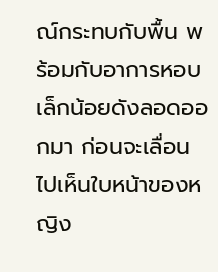ณ์กระทบกับพื้น พร้อมกับอาการหอบเล็กน้อยดังลอดออกมา ก่อนจะเลื่อนไปเห็นใบหน้าของหญิง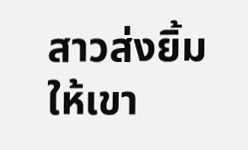สาวส่งยิ้มให้เขา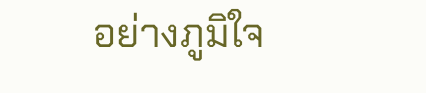อย่างภูมิใจ